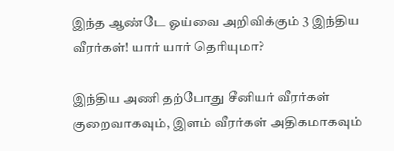இந்த ஆண்டே ஓய்வை அறிவிக்கும் 3 இந்திய வீரர்கள்! யார் யார் தெரியுமா?

இந்திய அணி தற்போது சீனியர் வீரர்கள் குறைவாகவும், இளம் வீரர்கள் அதிகமாகவும்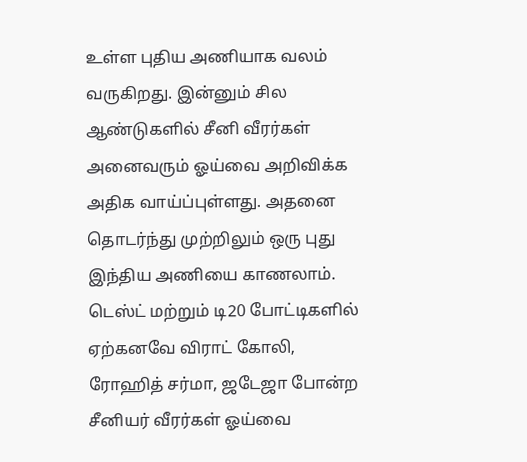உள்ள புதிய அணியாக வலம் வருகிறது. இன்னும் சில ஆண்டுகளில் சீனி வீரர்கள் அனைவரும் ஓய்வை அறிவிக்க அதிக வாய்ப்புள்ளது. அதனை தொடர்ந்து முற்றிலும் ஒரு புது இந்திய அணியை காணலாம். டெஸ்ட் மற்றும் டி20 போட்டிகளில் ஏற்கனவே விராட் கோலி, ரோஹித் சர்மா, ஜடேஜா போன்ற சீனியர் வீரர்கள் ஓய்வை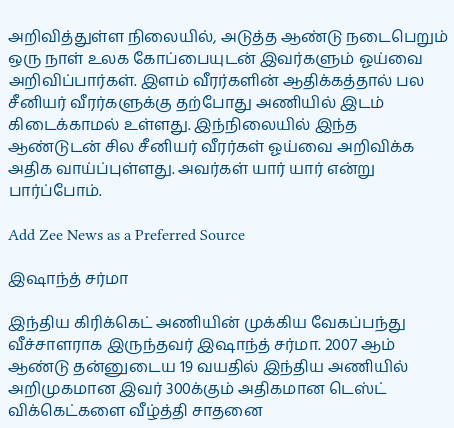அறிவித்துள்ள நிலையில், அடுத்த ஆண்டு நடைபெறும் ஒரு நாள் உலக கோப்பையுடன் இவர்களும் ஓய்வை  அறிவிப்பார்கள். இளம் வீரர்களின் ஆதிக்கத்தால் பல சீனியர் வீரர்களுக்கு தற்போது அணியில் இடம் கிடைக்காமல் உள்ளது. இந்நிலையில் இந்த ஆண்டுடன் சில சீனியர் வீரர்கள் ஓய்வை அறிவிக்க அதிக வாய்ப்புள்ளது. அவர்கள் யார் யார் என்று பார்ப்போம்.

Add Zee News as a Preferred Source

இஷாந்த் சர்மா

இந்திய கிரிக்கெட் அணியின் முக்கிய வேகப்பந்து வீச்சாளராக இருந்தவர் இஷாந்த் சர்மா. 2007 ஆம் ஆண்டு தன்னுடைய 19 வயதில் இந்திய அணியில் அறிமுகமான இவர் 300க்கும் அதிகமான டெஸ்ட் விக்கெட்களை வீழ்த்தி சாதனை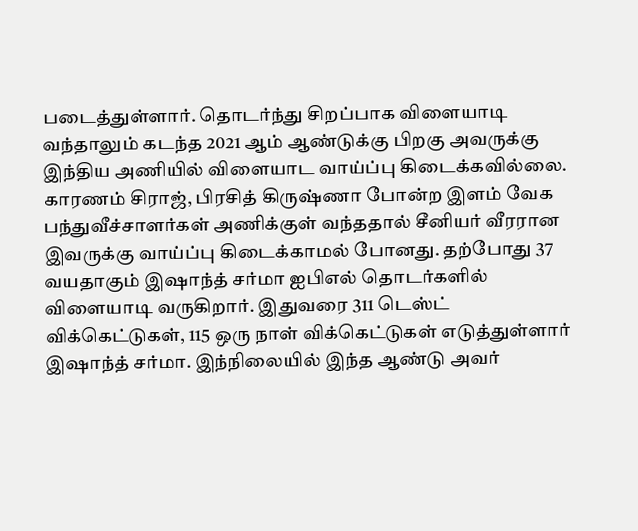படைத்துள்ளார். தொடர்ந்து சிறப்பாக விளையாடி வந்தாலும் கடந்த 2021 ஆம் ஆண்டுக்கு பிறகு அவருக்கு இந்திய அணியில் விளையாட வாய்ப்பு கிடைக்கவில்லை. காரணம் சிராஜ், பிரசித் கிருஷ்ணா போன்ற இளம் வேக பந்துவீச்சாளர்கள் அணிக்குள் வந்ததால் சீனியர் வீரரான இவருக்கு வாய்ப்பு கிடைக்காமல் போனது. தற்போது 37 வயதாகும் இஷாந்த் சர்மா ஐபிஎல் தொடர்களில் விளையாடி வருகிறார். இதுவரை 311 டெஸ்ட் விக்கெட்டுகள், 115 ஒரு நாள் விக்கெட்டுகள் எடுத்துள்ளார் இஷாந்த் சர்மா. இந்நிலையில் இந்த ஆண்டு அவர்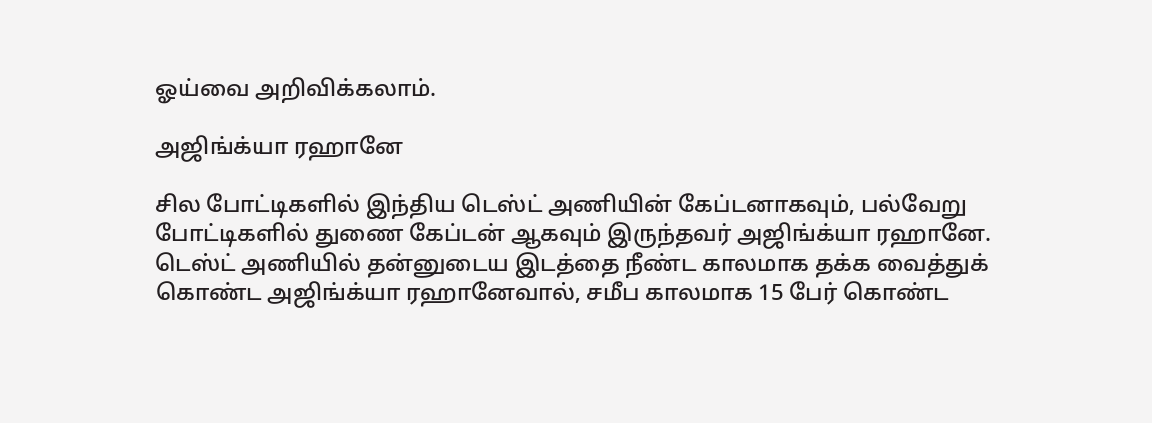ஓய்வை அறிவிக்கலாம்.

அஜிங்க்யா ரஹானே

சில போட்டிகளில் இந்திய டெஸ்ட் அணியின் கேப்டனாகவும், பல்வேறு போட்டிகளில் துணை கேப்டன் ஆகவும் இருந்தவர் அஜிங்க்யா ரஹானே. டெஸ்ட் அணியில் தன்னுடைய இடத்தை நீண்ட காலமாக தக்க வைத்துக் கொண்ட அஜிங்க்யா ரஹானேவால், சமீப காலமாக 15 பேர் கொண்ட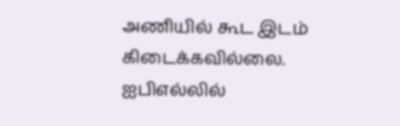அணியில் கூட இடம் கிடைக்கவில்லை. ஐபிஎல்லில்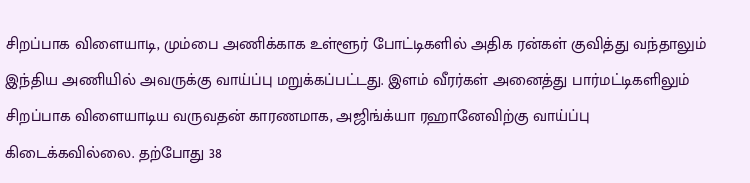சிறப்பாக விளையாடி, மும்பை அணிக்காக உள்ளூர் போட்டிகளில் அதிக ரன்கள் குவித்து வந்தாலும் இந்திய அணியில் அவருக்கு வாய்ப்பு மறுக்கப்பட்டது. இளம் வீரர்கள் அனைத்து பார்மட்டிகளிலும் சிறப்பாக விளையாடிய வருவதன் காரணமாக, அஜிங்க்யா ரஹானேவிற்கு வாய்ப்பு கிடைக்கவில்லை. தற்போது 38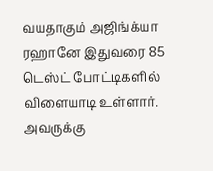வயதாகும் அஜிங்க்யா ரஹானே இதுவரை 85 டெஸ்ட் போட்டிகளில் விளையாடி உள்ளார். அவருக்கு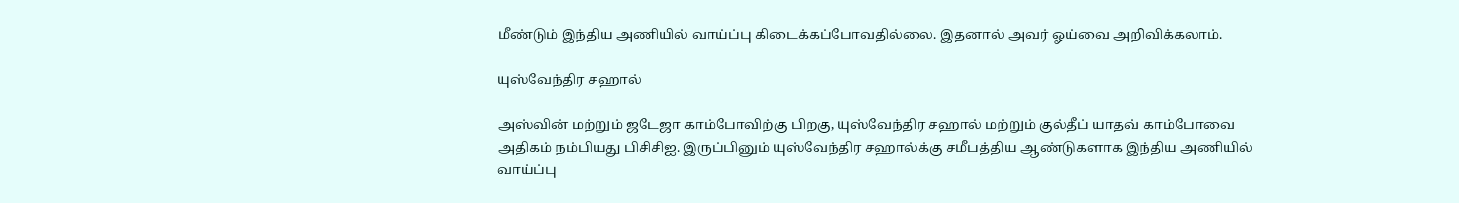மீண்டும் இந்திய அணியில் வாய்ப்பு கிடைக்கப்போவதில்லை. இதனால் அவர் ஓய்வை அறிவிக்கலாம்.

யுஸ்வேந்திர சஹால்

அஸ்வின் மற்றும் ஜடேஜா காம்போவிற்கு பிறகு, யுஸ்வேந்திர சஹால் மற்றும் குல்தீப் யாதவ் காம்போவை அதிகம் நம்பியது பிசிசிஐ. இருப்பினும் யுஸ்வேந்திர சஹால்க்கு சமீபத்திய ஆண்டுகளாக இந்திய அணியில் வாய்ப்பு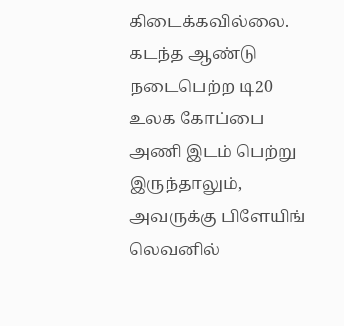கிடைக்கவில்லை. கடந்த ஆண்டு நடைபெற்ற டி20 உலக கோப்பை அணி இடம் பெற்று இருந்தாலும், அவருக்கு பிளேயிங் லெவனில்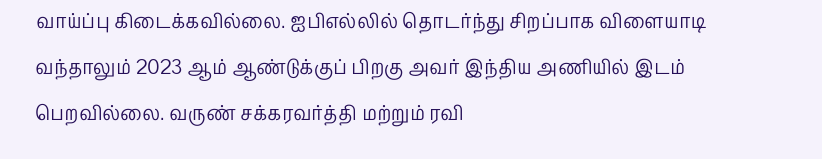வாய்ப்பு கிடைக்கவில்லை. ஐபிஎல்லில் தொடர்ந்து சிறப்பாக விளையாடி வந்தாலும் 2023 ஆம் ஆண்டுக்குப் பிறகு அவர் இந்திய அணியில் இடம் பெறவில்லை. வருண் சக்கரவர்த்தி மற்றும் ரவி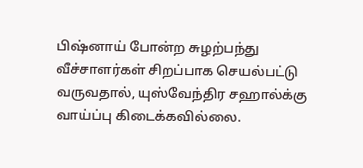பிஷ்னாய் போன்ற சுழற்பந்து வீச்சாளர்கள் சிறப்பாக செயல்பட்டு வருவதால், யுஸ்வேந்திர சஹால்க்கு வாய்ப்பு கிடைக்கவில்லை.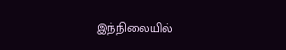இந்நிலையில்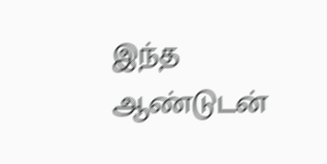இந்த ஆண்டுடன்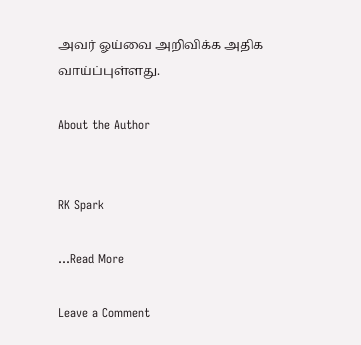அவர் ஓய்வை அறிவிக்க அதிக வாய்ப்புள்ளது.

About the Author


RK Spark

…Read More

Leave a Comment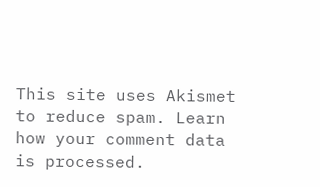This site uses Akismet to reduce spam. Learn how your comment data is processed.